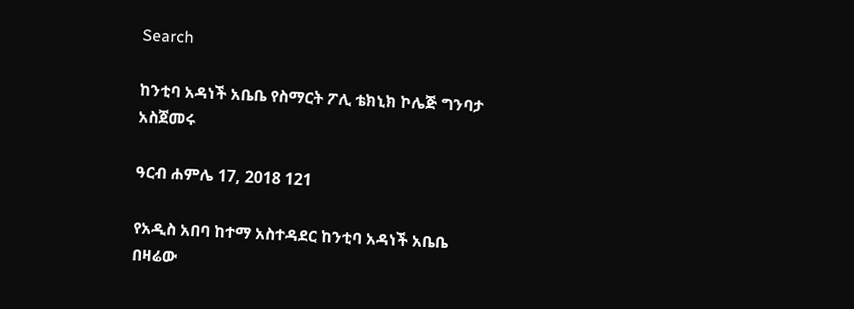Search

ከንቲባ አዳነች አቤቤ የስማርት ፖሊ ቴክኒክ ኮሌጅ ግንባታ አስጀመሩ

ዓርብ ሐምሌ 17, 2018 121

የአዲስ አበባ ከተማ አስተዳደር ከንቲባ አዳነች አቤቤ በዛሬው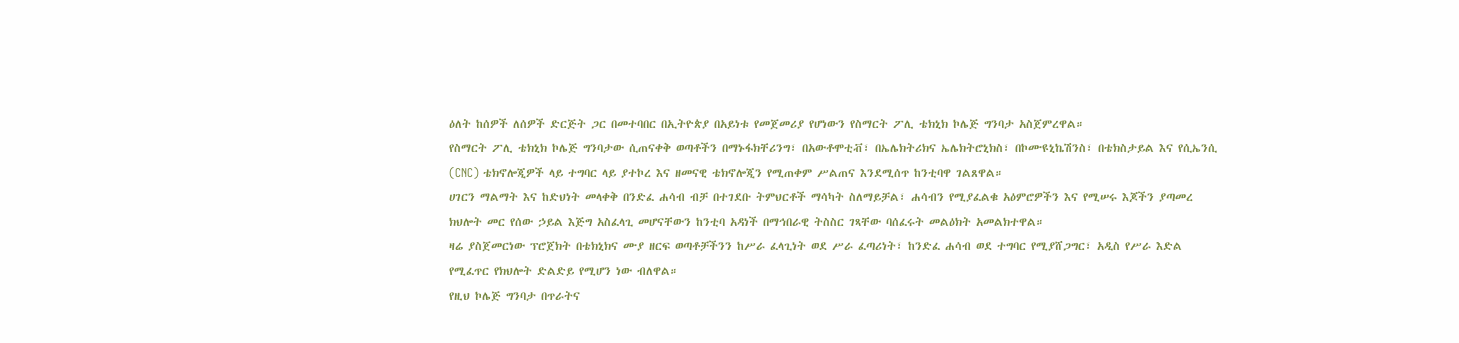ዕለት ከሰዎች ለሰዎች ድርጅት ጋር በመተባበር በኢትዮጵያ በአይነቱ የመጀመሪያ የሆነውን የስማርት ፖሊ ቴክኒክ ኮሌጅ ግንባታ አስጀምረዋል።
የስማርት ፖሊ ቴክኒክ ኮሌጅ ግንባታው ሲጠናቀቅ ወጣቶችን በማኑፋክቸሪንግ፣ በአውቶሞቲቭ፣ በኤሌክትሪክና ኤሌክትሮኒክስ፣ በኮሙዩኒኬሽንስ፣ በቴክስታይል እና የሲኤንሲ (CNC) ቴክኖሎጂዎች ላይ ተግባር ላይ ያተኮረ እና ዘመናዊ ቴክኖሎጂን የሚጠቀም ሥልጠና እንደሚሰጥ ከንቲባዋ ገልጸዋል።
ሀገርን ማልማት እና ከድህነት መላቀቅ በንድፈ ሐሳብ ብቻ በተገደቡ ትምህርቶች ማሳካት ስለማይቻል፣ ሐሳብን የሚያፈልቁ አዕምሮዎችን እና የሚሠሩ እጆችን ያጣመረ ክህሎት መር የሰው ኃይል እጅግ አስፈላጊ መሆናቸውን ከንቲባ አዳነች በማኅበራዊ ትስስር ገጻቸው ባሰፈሩት መልዕክት አመልክተዋል።
ዛሬ ያስጀመርነው ፕሮጀክት በቴክኒክና ሙያ ዘርፍ ወጣቶቻችንን ከሥራ ፈላጊነት ወደ ሥራ ፈጣሪነት፣ ከንድፈ ሐሳብ ወደ ተግባር የሚያሸጋግር፣ አዲስ የሥራ እድል የሚፈጥር የክህሎት ድልድይ የሚሆን ነው ብለዋል።
የዚህ ኮሌጅ ግንባታ በጥራትና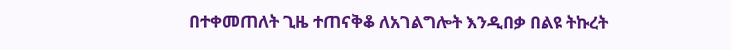በተቀመጠለት ጊዜ ተጠናቅቆ ለአገልግሎት እንዲበቃ በልዩ ትኩረት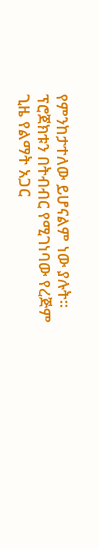የምንከታተለው ይሆናልም ነው ያሉት።
ፕሮጀክቱን በትብብር የሚገነባው የረጅም ጊዜ የልማት አጋር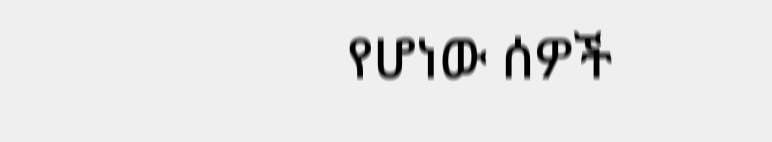የሆነው ሰዎች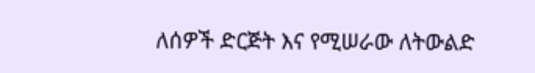ለሰዎች ድርጅት እና የሚሠራው ለትውልድ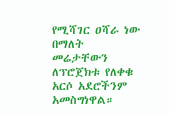የሚሻገር ዐሻራ ነው በማለት መሬታቸውን ለፕሮጀክቱ የለቀቁ አርሶ አደሮችንም አመስግነዋል።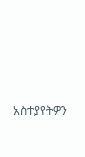አስተያየትዎን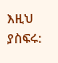እዚህ ያስፍሩ: